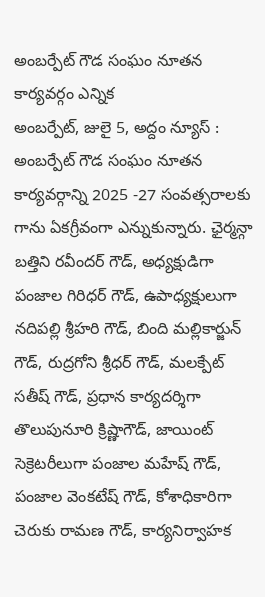అంబర్పేట్ గౌడ సంఘం నూతన కార్యవర్గం ఎన్నిక
అంబర్పేట్, జులై 5, అద్దం న్యూస్ : అంబర్పేట్ గౌడ సంఘం నూతన కార్యవర్గాన్ని 2025 -27 సంవత్సరాలకు గాను ఏకగ్రీవంగా ఎన్నుకున్నారు. ఛైర్మన్గా బత్తిని రవీందర్ గౌడ్, అధ్యక్షుడిగా పంజాల గిరిధర్ గౌడ్, ఉపాధ్యక్షులుగా నదిపల్లి శ్రీహరి గౌడ్, బింది మల్లికార్జున్ గౌడ్, రుద్రగోని శ్రీధర్ గౌడ్, మలక్పేట్ సతీష్ గౌడ్, ప్రధాన కార్యదర్శిగా తొలుపునూరి క్రిష్ణాగౌడ్, జాయింట్ సెక్రెటరీలుగా పంజాల మహేష్ గౌడ్, పంజాల వెంకటేష్ గౌడ్, కోశాధికారిగా చెరుకు రామణ గౌడ్, కార్యనిర్వాహక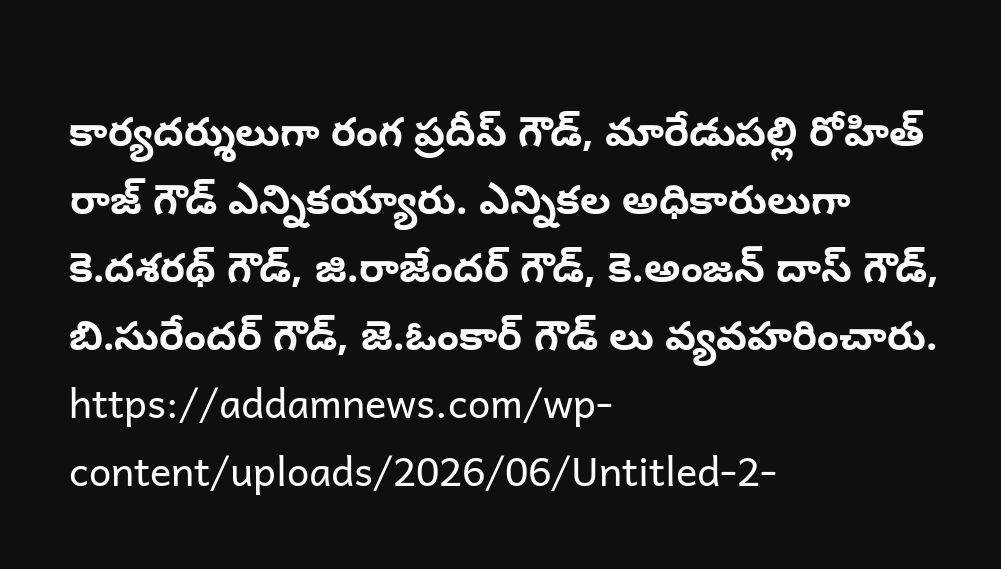కార్యదర్శులుగా రంగ ప్రదీప్ గౌడ్, మారేడుపల్లి రోహిత్ రాజ్ గౌడ్ ఎన్నికయ్యారు. ఎన్నికల అధికారులుగా కె.దశరథ్ గౌడ్, జి.రాజేందర్ గౌడ్, కె.అంజన్ దాస్ గౌడ్, బి.సురేందర్ గౌడ్, జె.ఓంకార్ గౌడ్ లు వ్యవహరించారు.
https://addamnews.com/wp-content/uploads/2026/06/Untitled-2-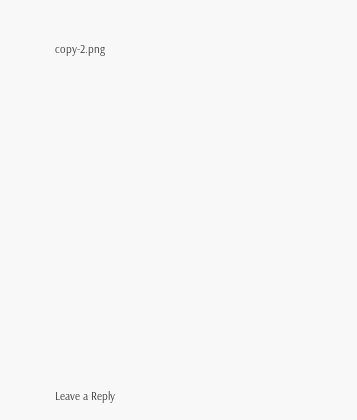copy-2.png















Leave a Reply